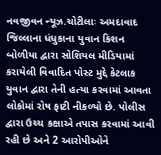નવજીવન ન્યૂઝ.ચોટીલાઃ અમદાવાદ જિલ્લાના ધંધુકાના યુવાન કિશન બોળીયા દ્વારા સોશિયલ મીડિયામાં કરાયેલી વિવાદિત પોસ્ટ મુદ્દે કેટલાક યુવાન દ્વારા તેની હત્યા કરવામાં આવતા લોકોમાં રોષ ફાટી નીકળ્યો છે. પોલીસ દ્વારા ઉચ્ચ કક્ષાએ તપાસ કરવામાં આવી રહી છે અને 2 આરોપીઓને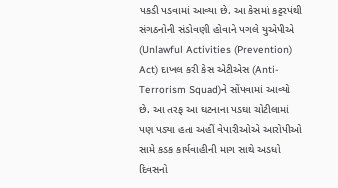પકડી પડવામાં આવ્યા છે. આ કેસમાં કટ્ટરપંથી સંગઠનોની સંડોવણી હોવાને પગલે યુએપીએ (Unlawful Activities (Prevention) Act) દાખલ કરી કેસ એટીએસ (Anti-Terrorism Squad)ને સોંપવામાં આવ્યો છે. આ તરફ આ ઘટનાના પડઘા ચોટીલામાં પણ પડ્યા હતા અહીં વેપારીઓએ આરોપીઓ સામે કડક કાર્યવાહીની માગ સાથે અડધો દિવસનો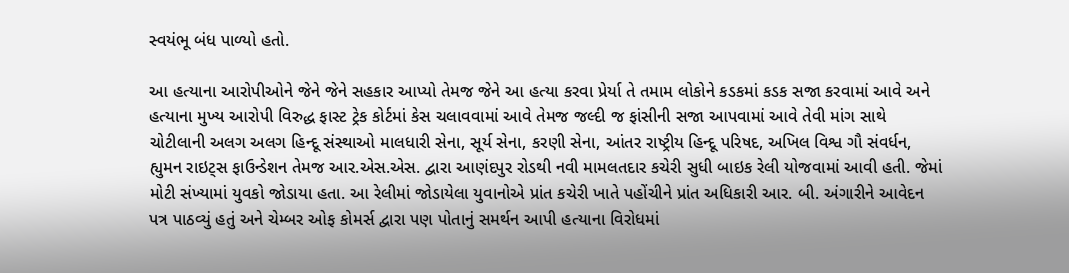સ્વયંભૂ બંધ પાળ્યો હતો.

આ હત્યાના આરોપીઓને જેને જેને સહકાર આપ્યો તેમજ જેને આ હત્યા કરવા પ્રેર્યા તે તમામ લોકોને કડકમાં કડક સજા કરવામાં આવે અને હત્યાના મુખ્ય આરોપી વિરુદ્ધ ફાસ્ટ ટ્રેક કોર્ટમાં કેસ ચલાવવામાં આવે તેમજ જલ્દી જ ફાંસીની સજા આપવામાં આવે તેવી માંગ સાથે ચોટીલાની અલગ અલગ હિન્દૂ સંસ્થાઓ માલધારી સેના, સૂર્ય સેના, કરણી સેના, આંતર રાષ્ટ્રીય હિન્દૂ પરિષદ, અખિલ વિશ્વ ગૌ સંવર્ધન, હ્યુમન રાઇટ્સ ફાઉન્ડેશન તેમજ આર.એસ.એસ. દ્વારા આણંદપુર રોડથી નવી મામલતદાર કચેરી સુધી બાઇક રેલી યોજવામાં આવી હતી. જેમાં મોટી સંખ્યામાં યુવકો જોડાયા હતા. આ રેલીમાં જોડાયેલા યુવાનોએ પ્રાંત કચેરી ખાતે પહોંચીને પ્રાંત અધિકારી આર. બી. અંગારીને આવેદન પત્ર પાઠવ્યું હતું અને ચેમ્બર ઓફ કોમર્સ દ્વારા પણ પોતાનું સમર્થન આપી હત્યાના વિરોધમાં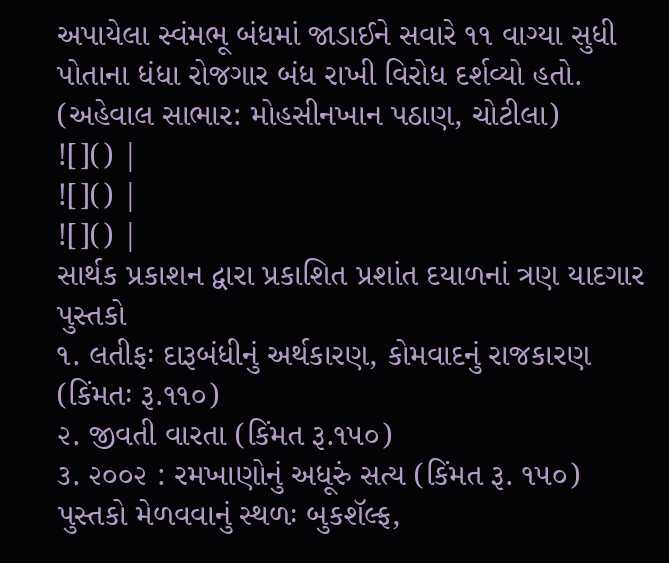અપાયેલા સ્વંમભૂ બંધમાં જાડાઈને સવારે ૧૧ વાગ્યા સુધી પોતાના ધંધા રોજગાર બંધ રાખી વિરોધ દર્શવ્યો હતો.
(અહેવાલ સાભાર: મોહસીનખાન પઠાણ, ચોટીલા)
![]() |
![]() |
![]() |
સાર્થક પ્રકાશન દ્વારા પ્રકાશિત પ્રશાંત દયાળનાં ત્રણ યાદગાર પુસ્તકો
૧. લતીફઃ દારૂબંધીનું અર્થકારણ, કોમવાદનું રાજકારણ (કિંમતઃ રૂ.૧૧૦)
૨. જીવતી વારતા (કિંમત રૂ.૧૫૦)
૩. ૨૦૦૨ : રમખાણોનું અધૂરું સત્ય (કિંમત રૂ. ૧૫૦)
પુસ્તકો મેળવવાનું સ્થળઃ બુકશૅલ્ફ,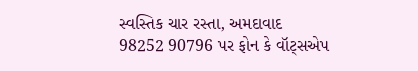સ્વસ્તિક ચાર રસ્તા, અમદાવાદ
98252 90796 પર ફોન કે વૉટ્સએપ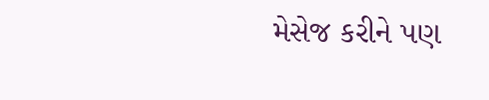મેસેજ કરીને પણ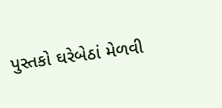પુસ્તકો ઘરેબેઠાં મેળવી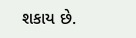શકાય છે.